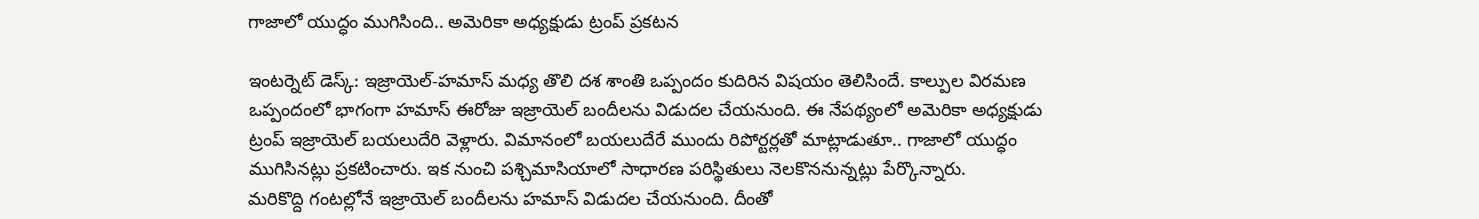గాజాలో యుద్ధం ముగిసింది.. అమెరికా అధ్యక్షుడు ట్రంప్ ప్రకటన

ఇంటర్నెట్ డెస్క్: ఇజ్రాయెల్-హమాస్ మధ్య తొలి దశ శాంతి ఒప్పందం కుదిరిన విషయం తెలిసిందే. కాల్పుల విరమణ ఒప్పందంలో భాగంగా హమాస్ ఈరోజు ఇజ్రాయెల్ బందీలను విడుదల చేయనుంది. ఈ నేపథ్యంలో అమెరికా అధ్యక్షుడు ట్రంప్ ఇజ్రాయెల్ బయలుదేరి వెళ్లారు. విమానంలో బయలుదేరే ముందు రిపోర్టర్లతో మాట్లాడుతూ.. గాజాలో యుద్ధం ముగిసినట్లు ప్రకటించారు. ఇక నుంచి పశ్చిమాసియాలో సాధారణ పరిస్థితులు నెలకొననున్నట్లు పేర్కొన్నారు.
మరికొద్ది గంటల్లోనే ఇజ్రాయెల్ బందీలను హమాస్ విడుదల చేయనుంది. దీంతో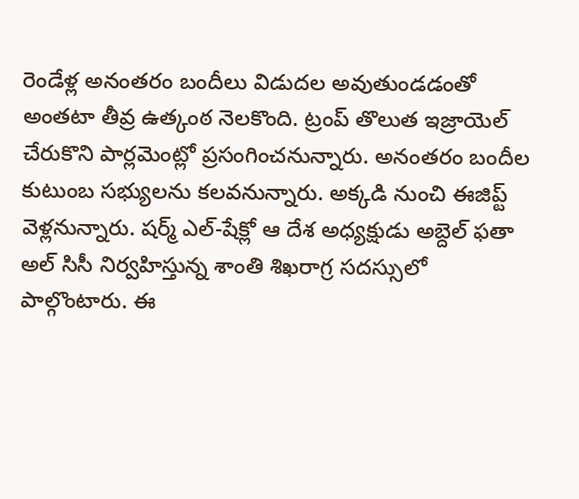రెండేళ్ల అనంతరం బందీలు విడుదల అవుతుండడంతో అంతటా తీవ్ర ఉత్కంఠ నెలకొంది. ట్రంప్ తొలుత ఇజ్రాయెల్ చేరుకొని పార్లమెంట్లో ప్రసంగించనున్నారు. అనంతరం బందీల కుటుంబ సభ్యులను కలవనున్నారు. అక్కడి నుంచి ఈజిప్ట్ వెళ్లనున్నారు. షర్మ్ ఎల్-షేక్లో ఆ దేశ అధ్యక్షుడు అబ్దెల్ ఫతా అల్ సిసీ నిర్వహిస్తున్న శాంతి శిఖరాగ్ర సదస్సులో పాల్గొంటారు. ఈ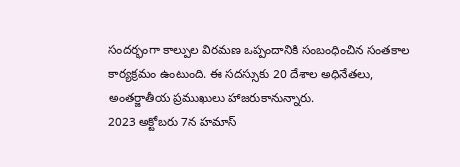సందర్భంగా కాల్పుల విరమణ ఒప్పందానికి సంబంధించిన సంతకాల కార్యక్రమం ఉంటుంది. ఈ సదస్సుకు 20 దేశాల అధినేతలు, అంతర్జాతీయ ప్రముఖులు హాజరుకానున్నారు.
2023 అక్టోబరు 7న హమాస్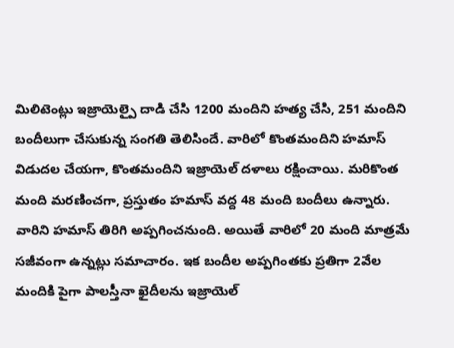మిలిటెంట్లు ఇజ్రాయెల్పై దాడి చేసి 1200 మందిని హత్య చేసి, 251 మందిని బందీలుగా చేసుకున్న సంగతి తెలిసిందే. వారిలో కొంతమందిని హమాస్ విడుదల చేయగా, కొంతమందిని ఇజ్రాయెల్ దళాలు రక్షించాయి. మరికొంత మంది మరణించగా, ప్రస్తుతం హమాస్ వద్ద 48 మంది బందీలు ఉన్నారు. వారిని హమాస్ తిరిగి అప్పగించనుంది. అయితే వారిలో 20 మంది మాత్రమే సజీవంగా ఉన్నట్లు సమాచారం. ఇక బందీల అప్పగింతకు ప్రతిగా 2వేల మందికి పైగా పాలస్తీనా ఖైదీలను ఇజ్రాయెల్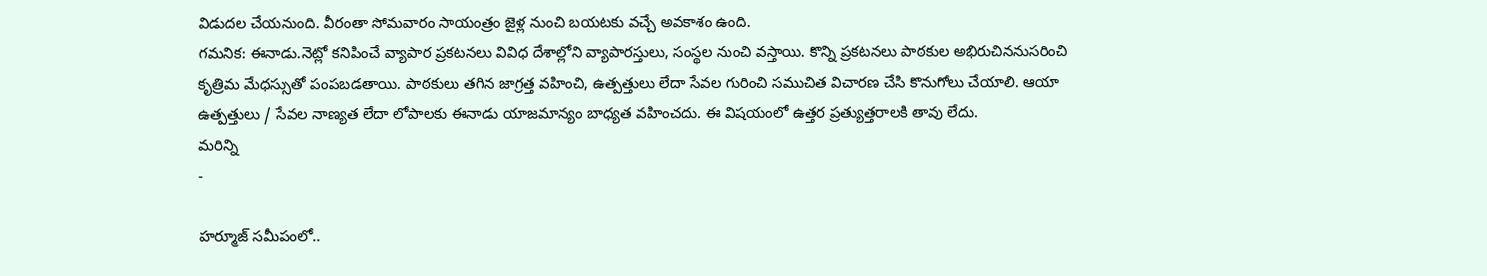విడుదల చేయనుంది. వీరంతా సోమవారం సాయంత్రం జైళ్ల నుంచి బయటకు వచ్చే అవకాశం ఉంది.
గమనిక: ఈనాడు.నెట్లో కనిపించే వ్యాపార ప్రకటనలు వివిధ దేశాల్లోని వ్యాపారస్తులు, సంస్థల నుంచి వస్తాయి. కొన్ని ప్రకటనలు పాఠకుల అభిరుచిననుసరించి కృత్రిమ మేధస్సుతో పంపబడతాయి. పాఠకులు తగిన జాగ్రత్త వహించి, ఉత్పత్తులు లేదా సేవల గురించి సముచిత విచారణ చేసి కొనుగోలు చేయాలి. ఆయా ఉత్పత్తులు / సేవల నాణ్యత లేదా లోపాలకు ఈనాడు యాజమాన్యం బాధ్యత వహించదు. ఈ విషయంలో ఉత్తర ప్రత్యుత్తరాలకి తావు లేదు.
మరిన్ని
-

హర్మూజ్ సమీపంలో..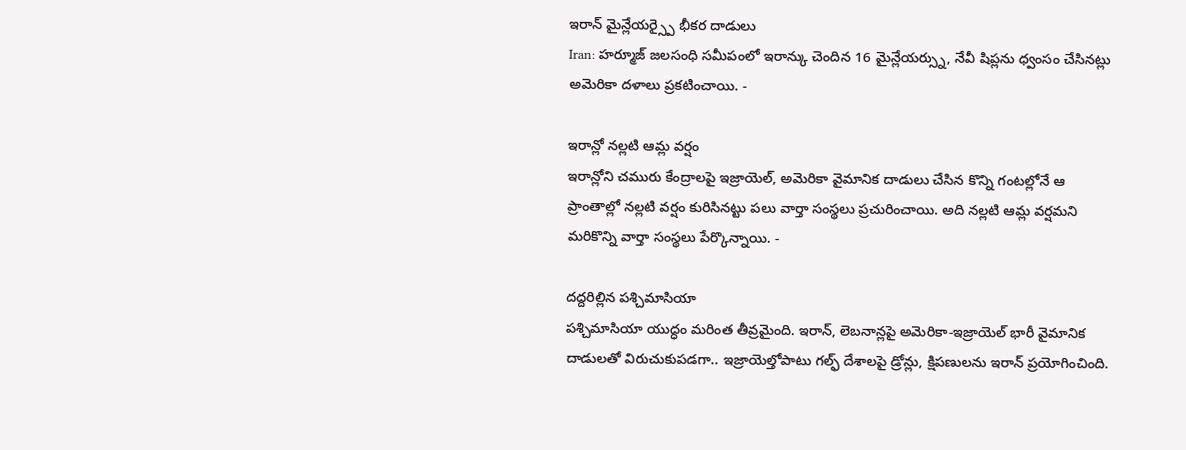ఇరాన్ మైన్లేయర్స్పై భీకర దాడులు
Iran: హర్మూజ్ జలసంధి సమీపంలో ఇరాన్కు చెందిన 16 మైన్లేయర్స్ను, నేవీ షిప్లను ధ్వంసం చేసినట్లు అమెరికా దళాలు ప్రకటించాయి. -

ఇరాన్లో నల్లటి ఆమ్ల వర్షం
ఇరాన్లోని చమురు కేంద్రాలపై ఇజ్రాయెల్, అమెరికా వైమానిక దాడులు చేసిన కొన్ని గంటల్లోనే ఆ ప్రాంతాల్లో నల్లటి వర్షం కురిసినట్టు పలు వార్తా సంస్థలు ప్రచురించాయి. అది నల్లటి ఆమ్ల వర్షమని మరికొన్ని వార్తా సంస్థలు పేర్కొన్నాయి. -

దద్దరిల్లిన పశ్చిమాసియా
పశ్చిమాసియా యుద్ధం మరింత తీవ్రమైంది. ఇరాన్, లెబనాన్లపై అమెరికా-ఇజ్రాయెల్ భారీ వైమానిక దాడులతో విరుచుకుపడగా.. ఇజ్రాయెల్తోపాటు గల్ఫ్ దేశాలపై డ్రోన్లు, క్షిపణులను ఇరాన్ ప్రయోగించింది.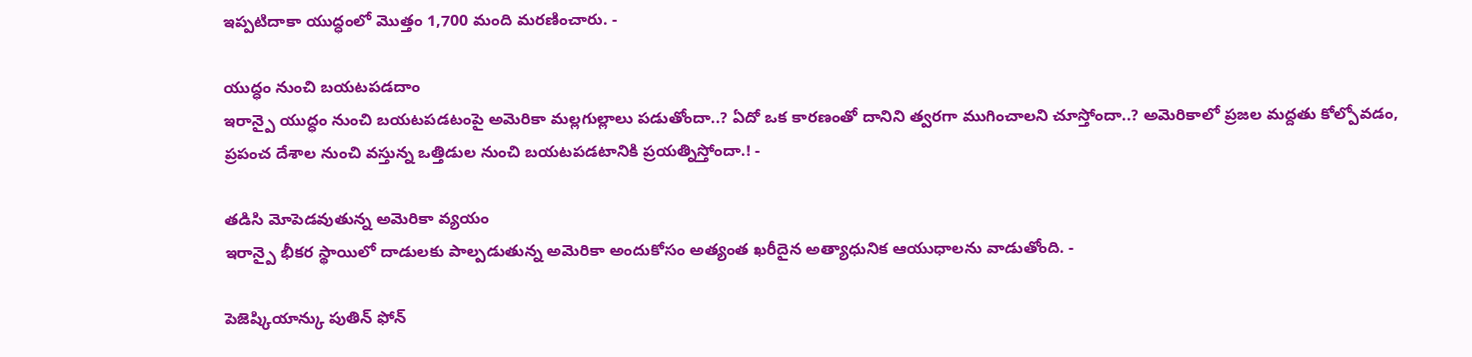ఇప్పటిదాకా యుద్ధంలో మొత్తం 1,700 మంది మరణించారు. -

యుద్ధం నుంచి బయటపడదాం
ఇరాన్పై యుద్ధం నుంచి బయటపడటంపై అమెరికా మల్లగుల్లాలు పడుతోందా..? ఏదో ఒక కారణంతో దానిని త్వరగా ముగించాలని చూస్తోందా..? అమెరికాలో ప్రజల మద్దతు కోల్పోవడం, ప్రపంచ దేశాల నుంచి వస్తున్న ఒత్తిడుల నుంచి బయటపడటానికి ప్రయత్నిస్తోందా.! -

తడిసి మోపెడవుతున్న అమెరికా వ్యయం
ఇరాన్పై భీకర స్థాయిలో దాడులకు పాల్పడుతున్న అమెరికా అందుకోసం అత్యంత ఖరీదైన అత్యాధునిక ఆయుధాలను వాడుతోంది. -

పెజెష్కియాన్కు పుతిన్ ఫోన్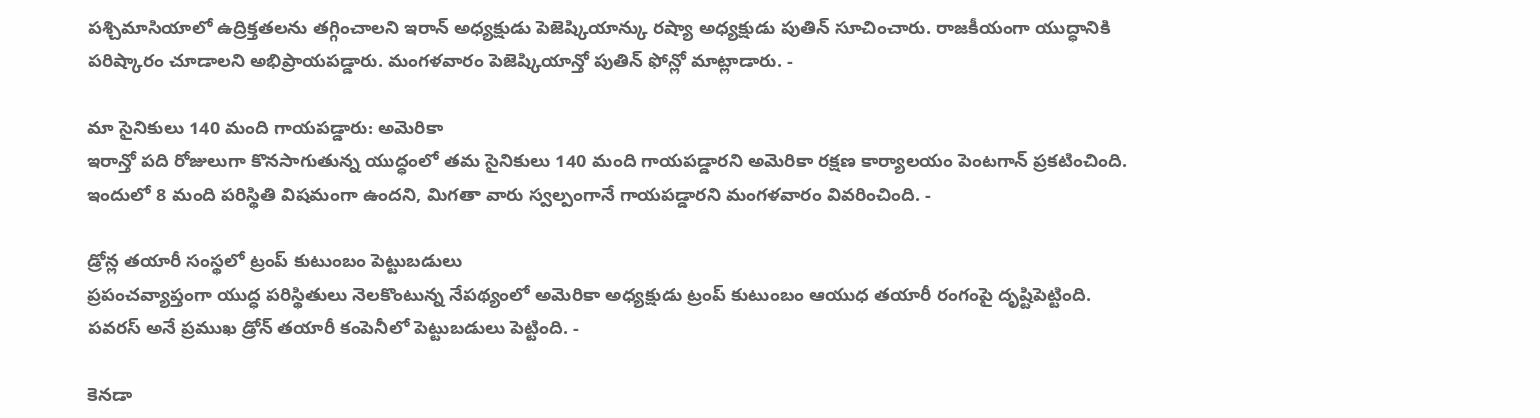పశ్చిమాసియాలో ఉద్రిక్తతలను తగ్గించాలని ఇరాన్ అధ్యక్షుడు పెజెష్కియాన్కు రష్యా అధ్యక్షుడు పుతిన్ సూచించారు. రాజకీయంగా యుద్ధానికి పరిష్కారం చూడాలని అభిప్రాయపడ్డారు. మంగళవారం పెజెష్కియాన్తో పుతిన్ ఫోన్లో మాట్లాడారు. -

మా సైనికులు 140 మంది గాయపడ్డారు: అమెరికా
ఇరాన్తో పది రోజులుగా కొనసాగుతున్న యుద్ధంలో తమ సైనికులు 140 మంది గాయపడ్డారని అమెరికా రక్షణ కార్యాలయం పెంటగాన్ ప్రకటించింది. ఇందులో 8 మంది పరిస్థితి విషమంగా ఉందని, మిగతా వారు స్వల్పంగానే గాయపడ్డారని మంగళవారం వివరించింది. -

డ్రోన్ల తయారీ సంస్థలో ట్రంప్ కుటుంబం పెట్టుబడులు
ప్రపంచవ్యాప్తంగా యుద్ధ పరిస్థితులు నెలకొంటున్న నేపథ్యంలో అమెరికా అధ్యక్షుడు ట్రంప్ కుటుంబం ఆయుధ తయారీ రంగంపై దృష్టిపెట్టింది. పవరస్ అనే ప్రముఖ డ్రోన్ తయారీ కంపెనీలో పెట్టుబడులు పెట్టింది. -

కెనడా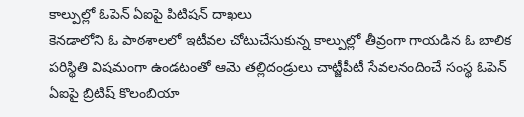కాల్పుల్లో ఓపెన్ ఏఐపై పిటిషన్ దాఖలు
కెనడాలోని ఓ పాఠశాలలో ఇటీవల చోటుచేసుకున్న కాల్పుల్లో తీవ్రంగా గాయడిన ఓ బాలిక పరిస్థితి విషమంగా ఉండటంతో ఆమె తల్లిదండ్రులు చాట్జీపీటీ సేవలనందించే సంస్థ ఓపెన్ ఏఐపై బ్రిటిష్ కొలంబియా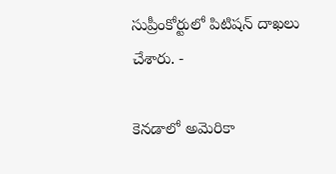సుప్రీంకోర్టులో పిటిషన్ దాఖలు చేశారు. -

కెనడాలో అమెరికా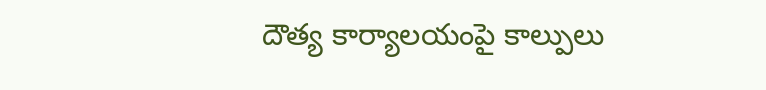దౌత్య కార్యాలయంపై కాల్పులు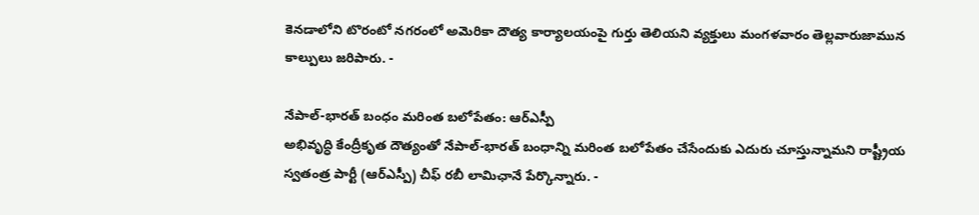కెనడాలోని టొరంటో నగరంలో అమెరికా దౌత్య కార్యాలయంపై గుర్తు తెలియని వ్యక్తులు మంగళవారం తెల్లవారుజామున కాల్పులు జరిపారు. -

నేపాల్-భారత్ బంధం మరింత బలోపేతం: ఆర్ఎస్పీ
అభివృద్ధి కేంద్రీకృత దౌత్యంతో నేపాల్-భారత్ బంధాన్ని మరింత బలోపేతం చేసేందుకు ఎదురు చూస్తున్నామని రాష్ట్రీయ స్వతంత్ర పార్టీ (ఆర్ఎస్పీ) చీఫ్ రబీ లామిఛానే పేర్కొన్నారు. -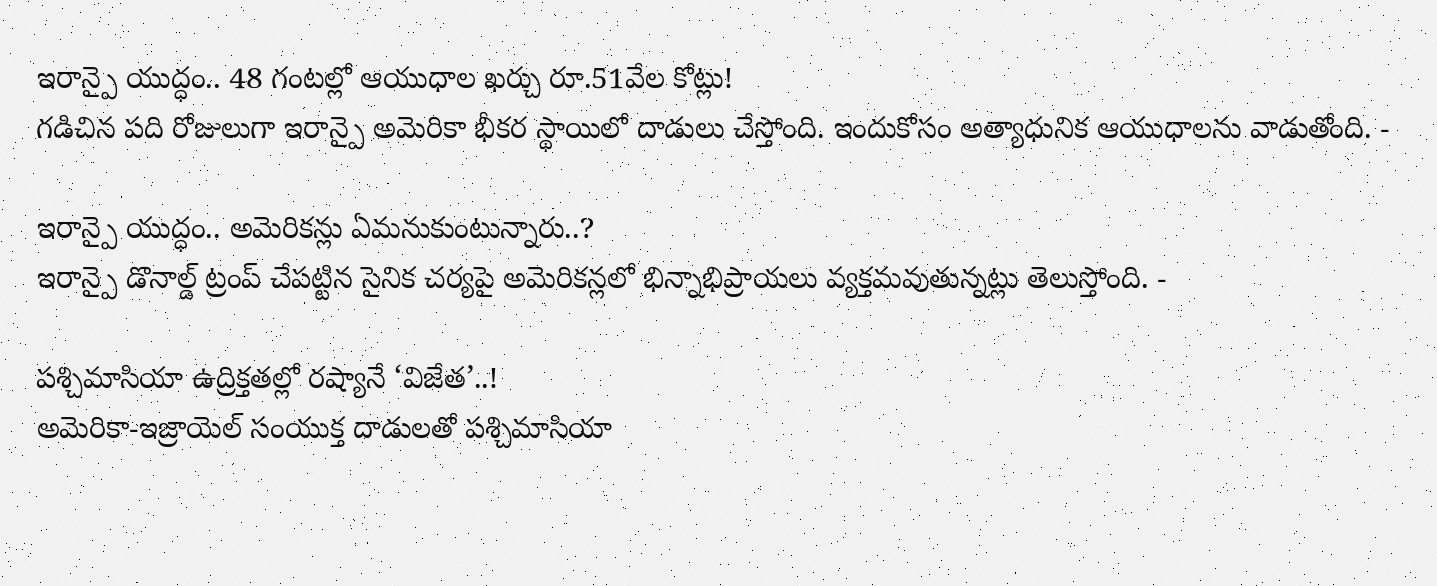ఇరాన్పై యుద్ధం.. 48 గంటల్లో ఆయుధాల ఖర్చు రూ.51వేల కోట్లు!
గడిచిన పది రోజులుగా ఇరాన్పై అమెరికా భీకర స్థాయిలో దాడులు చేస్తోంది. ఇందుకోసం అత్యాధునిక ఆయుధాలను వాడుతోంది. -

ఇరాన్పై యుద్ధం.. అమెరికన్లు ఏమనుకుంటున్నారు..?
ఇరాన్పై డొనాల్డ్ ట్రంప్ చేపట్టిన సైనిక చర్యపై అమెరికన్లలో భిన్నాభిప్రాయలు వ్యక్తమవుతున్నట్లు తెలుస్తోంది. -

పశ్చిమాసియా ఉద్రిక్తతల్లో రష్యానే ‘విజేత’..!
అమెరికా-ఇజ్రాయెల్ సంయుక్త దాడులతో పశ్చిమాసియా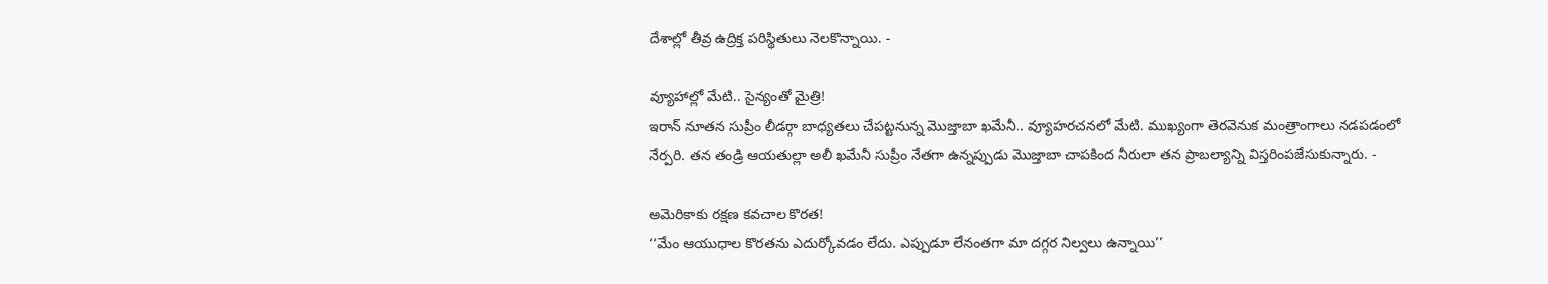దేశాల్లో తీవ్ర ఉద్రిక్త పరిస్థితులు నెలకొన్నాయి. -

వ్యూహాల్లో మేటి.. సైన్యంతో మైత్రి!
ఇరాన్ నూతన సుప్రీం లీడర్గా బాధ్యతలు చేపట్టనున్న మొజ్తాబా ఖమేనీ.. వ్యూహరచనలో మేటి. ముఖ్యంగా తెరవెనుక మంత్రాంగాలు నడపడంలో నేర్పరి. తన తండ్రి ఆయతుల్లా అలీ ఖమేనీ సుప్రీం నేతగా ఉన్నప్పుడు మొజ్తాబా చాపకింద నీరులా తన ప్రాబల్యాన్ని విస్తరింపజేసుకున్నారు. -

అమెరికాకు రక్షణ కవచాల కొరత!
‘‘మేం ఆయుధాల కొరతను ఎదుర్కోవడం లేదు. ఎప్పుడూ లేనంతగా మా దగ్గర నిల్వలు ఉన్నాయి’’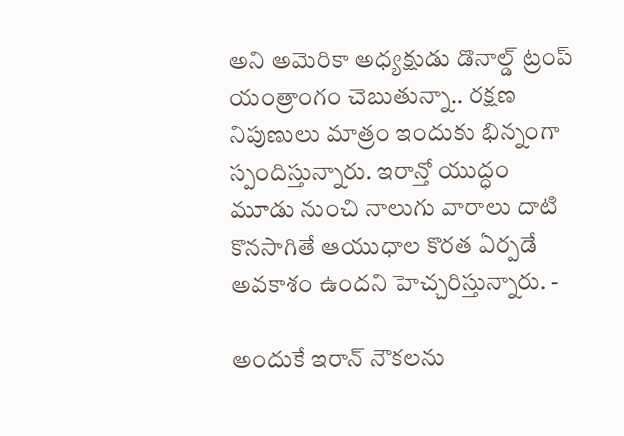అని అమెరికా అధ్యక్షుడు డొనాల్డ్ ట్రంప్ యంత్రాంగం చెబుతున్నా.. రక్షణ నిపుణులు మాత్రం ఇందుకు భిన్నంగా స్పందిస్తున్నారు. ఇరాన్తో యుద్ధం మూడు నుంచి నాలుగు వారాలు దాటి కొనసాగితే ఆయుధాల కొరత ఏర్పడే అవకాశం ఉందని హెచ్చరిస్తున్నారు. -

అందుకే ఇరాన్ నౌకలను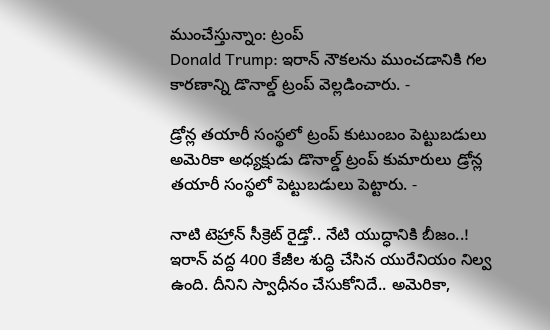ముంచేస్తున్నాం: ట్రంప్
Donald Trump: ఇరాన్ నౌకలను ముంచడానికి గల కారణాన్ని డొనాల్డ్ ట్రంప్ వెల్లడించారు. -

డ్రోన్ల తయారీ సంస్థలో ట్రంప్ కుటుంబం పెట్టుబడులు
అమెరికా అధ్యక్షుడు డొనాల్డ్ ట్రంప్ కుమారులు డ్రోన్ల తయారీ సంస్థలో పెట్టుబడులు పెట్టారు. -

నాటి టెహ్రాన్ సీక్రెట్ రైడ్తో.. నేటి యుద్ధానికి బీజం..!
ఇరాన్ వద్ద 400 కేజీల శుద్ధి చేసిన యురేనియం నిల్వ ఉంది. దీనిని స్వాధీనం చేసుకోనిదే.. అమెరికా,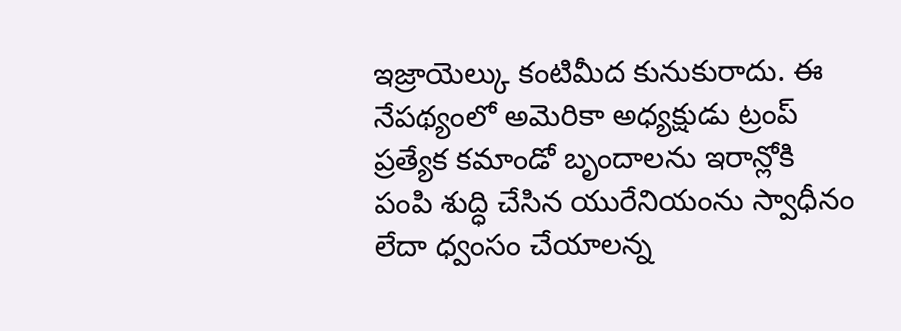ఇజ్రాయెల్కు కంటిమీద కునుకురాదు. ఈ నేపథ్యంలో అమెరికా అధ్యక్షుడు ట్రంప్ ప్రత్యేక కమాండో బృందాలను ఇరాన్లోకి పంపి శుద్ధి చేసిన యురేనియంను స్వాధీనం లేదా ధ్వంసం చేయాలన్న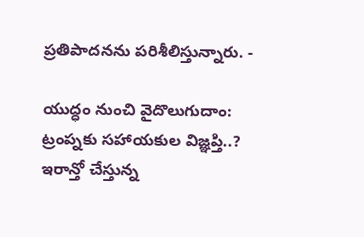ప్రతిపాదనను పరిశీలిస్తున్నారు. -

యుద్ధం నుంచి వైదొలుగుదాం: ట్రంప్నకు సహాయకుల విజ్ఞప్తి..?
ఇరాన్తో చేస్తున్న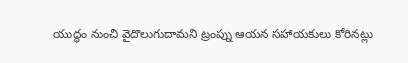యుద్ధం నుంచి వైదొలుగుదామని ట్రంప్ను ఆయన సహాయకులు కోరినట్లు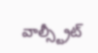వాల్స్ట్రీట్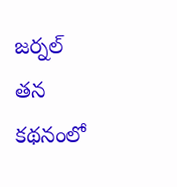జర్నల్ తన కథనంలో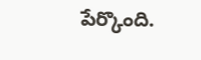పేర్కొంది.